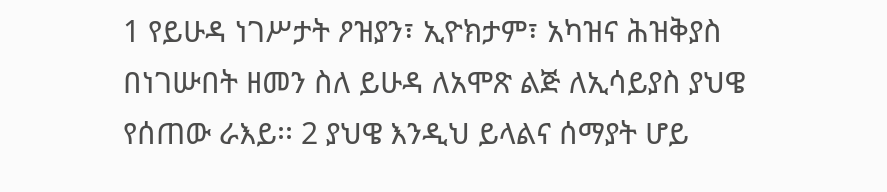1 የይሁዳ ነገሥታት ዖዝያን፣ ኢዮክታም፣ አካዝና ሕዝቅያስ በነገሡበት ዘመን ስለ ይሁዳ ለአሞጽ ልጅ ለኢሳይያስ ያህዌ የሰጠው ራእይ፡፡ 2 ያህዌ እንዲህ ይላልና ሰማያት ሆይ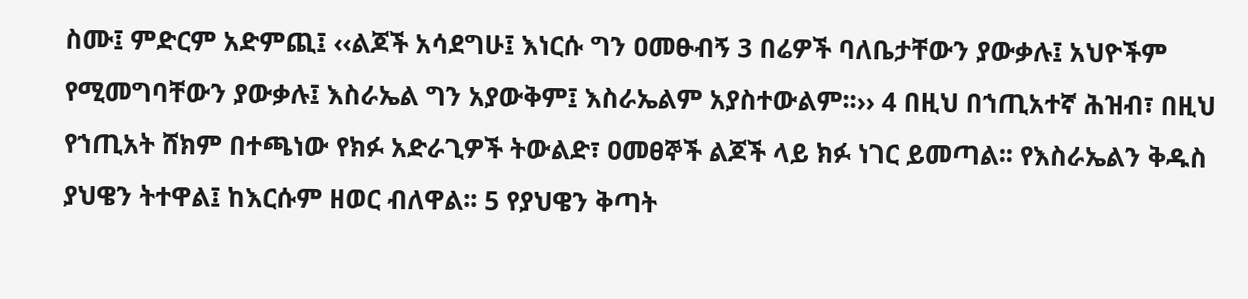ስሙ፤ ምድርም አድምጪ፤ ‹‹ልጆች አሳደግሁ፤ እነርሱ ግን ዐመፁብኝ 3 በሬዎች ባለቤታቸውን ያውቃሉ፤ አህዮችም የሚመግባቸውን ያውቃሉ፤ እስራኤል ግን አያውቅም፤ እስራኤልም አያስተውልም፡፡›› 4 በዚህ በኀጢአተኛ ሕዝብ፣ በዚህ የኀጢአት ሸክም በተጫነው የክፉ አድራጊዎች ትውልድ፣ ዐመፀኞች ልጆች ላይ ክፉ ነገር ይመጣል፡፡ የእስራኤልን ቅዱስ ያህዌን ትተዋል፤ ከእርሱም ዘወር ብለዋል፡፡ 5 የያህዌን ቅጣት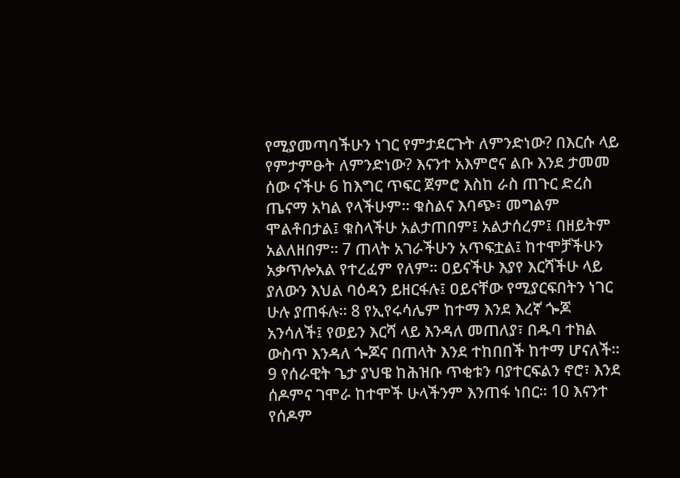የሚያመጣባችሁን ነገር የምታደርጉት ለምንድነው? በእርሱ ላይ የምታምፁት ለምንድነው? እናንተ አእምሮና ልቡ እንደ ታመመ ሰው ናችሁ 6 ከእግር ጥፍር ጀምሮ እስከ ራስ ጠጉር ድረስ ጤናማ አካል የላችሁም፡፡ ቁስልና እባጭ፣ መግልም ሞልቶበታል፤ ቁስላችሁ አልታጠበም፤ አልታሰረም፤ በዘይትም አልለዘበም፡፡ 7 ጠላት አገራችሁን አጥፍቷል፤ ከተሞቻችሁን አቃጥሎአል የተረፈም የለም፡፡ ዐይናችሁ እያየ እርሻችሁ ላይ ያለውን እህል ባዕዳን ይዘርፋሉ፤ ዐይናቸው የሚያርፍበትን ነገር ሁሉ ያጠፋሉ፡፡ 8 የኢየሩሳሌም ከተማ እንደ እረኛ ጐጆ አንሳለች፤ የወይን እርሻ ላይ እንዳለ መጠለያ፣ በዱባ ተክል ውስጥ እንዳለ ጐጆና በጠላት እንደ ተከበበች ከተማ ሆናለች፡፡ 9 የሰራዊት ጌታ ያህዌ ከሕዝቡ ጥቂቱን ባያተርፍልን ኖሮ፣ እንደ ሰዶምና ገሞራ ከተሞች ሁላችንም እንጠፋ ነበር፡፡ 10 እናንተ የሰዶም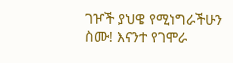ገዦች ያህዌ የሚነግራችሁን ስሙ! እናንተ የገሞራ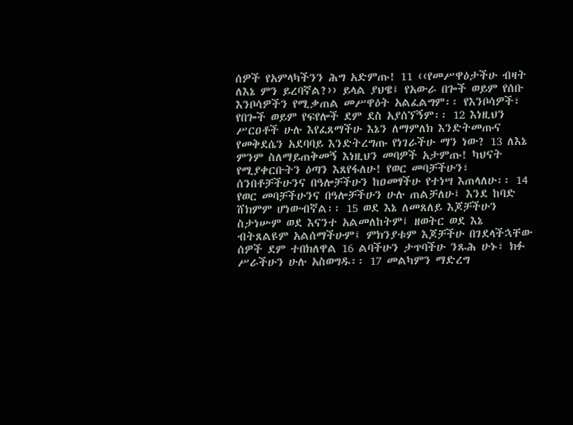ሰዎች የአምላካችንን ሕግ አድምጡ! 11 ‹‹የመሥዋዕታችሁ ብዛት ለእኔ ምን ይረባኛል?›› ይላል ያህዌ፤ የአውራ በጐች ወይም የሰቡ እንቦሳዎችን የሚቃጠል መሥዋዕት አልፈልግም፡፡ የእንቦሳዎች፣ የበጐች ወይም የፍየሎች ደም ደስ አያሰኘኝም፡፡ 12 እነዚህን ሥርዐቶች ሁሉ እየፈጸማችሁ እኔን ለማምለክ እንድትመጡና የመቅደሴን አደባባይ እንድትረግጡ የነገራችሁ ማን ነው? 13 ለእኔ ምንም ስለማይጠቅመኝ እነዚህን መባዎች አታምጡ! ካህናት የሚያቀርቡትን ዕጣን እጸየፋለሁ! የወር መባቻችሁን፣ ሰንበቶቻችሁንና በዓሎቻችሁን ከዐመፃችሁ የተነሣ እጠላለሁ፡፡ 14 የወር መባቻችሁንና በዓሎቻችሁን ሁሉ ጠልቻለሁ፤ እንደ ከባድ ሸክምም ሆነውብኛል፡፡ 15 ወደ እኔ ለመጸለይ እጆቻችሁን ስታነሡም ወደ እናንተ አልመለከትም፤ ዘወትር ወደ እኔ ብትጸልዩም አልሰማችሁም፤ ምክንያቱም እጆቻችሁ በገደላችኋቸው ሰዎች ደም ተበክለዋል 16 ልባችሁን ታጥባችሁ ንጹሕ ሁኑ፣ ክፉ ሥራችሁን ሁሉ አስወግዱ፡፡ 17 መልካምን ማድረግ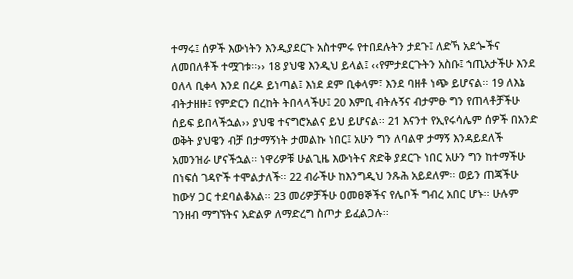ተማሩ፤ ሰዎች እውነትን እንዲያደርጉ አስተምሩ የተበደሉትን ታደጉ፤ ለድኻ አደጐችና ለመበለቶች ተሟገቱ፡፡›› 18 ያህዌ እንዲህ ይላል፤ ‹‹የምታደርጉትን አስቡ፤ ኀጢአታችሁ እንደ ዐለላ ቢቀላ እንደ በረዶ ይነጣል፤ እነደ ደም ቢቀላም፣ እንደ ባዘቶ ነጭ ይሆናል፡፡ 19 ለእኔ ብትታዘዙ፤ የምድርን በረከት ትበላላችሁ፤ 20 እምቢ ብትሉኝና ብታምፁ ግን የጠላቶቻችሁ ሰይፍ ይበላችኋል›› ያህዌ ተናግሮአልና ይህ ይሆናል፡፡ 21 እናንተ የኢየሩሳሌም ሰዎች በአንድ ወቅት ያህዌን ብቻ በታማኝነት ታመልኩ ነበር፤ አሁን ግን ለባልዋ ታማኝ እንዳይደለች አመንዝራ ሆናችኋል፡፡ ነዋሪዎቹ ሁልጊዜ እውነትና ጽድቅ ያደርጉ ነበር አሁን ግን ከተማችሁ በነፍሰ ገዳዮች ተሞልታለች፡፡ 22 ብራችሁ ከእንግዲህ ንጹሕ አይደለም፡፡ ወይን ጠጃችሁ ከውሃ ጋር ተደባልቆአል፡፡ 23 መሪዎቻችሁ ዐመፀኞችና የሌቦች ግብረ አበር ሆኑ፡፡ ሁሉም ገንዘብ ማግኘትና አድልዎ ለማድረግ ስጦታ ይፈልጋሉ፡፡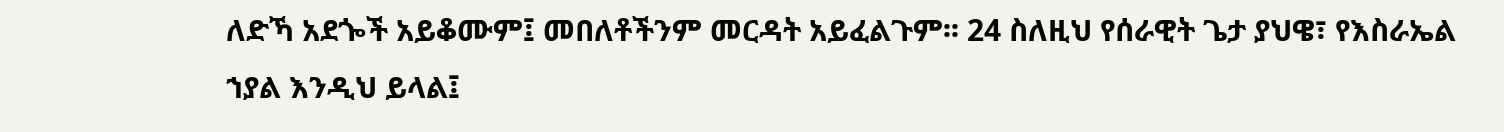ለድኻ አደጐች አይቆሙም፤ መበለቶችንም መርዳት አይፈልጉም፡፡ 24 ስለዚህ የሰራዊት ጌታ ያህዌ፣ የእስራኤል ኀያል እንዲህ ይላል፤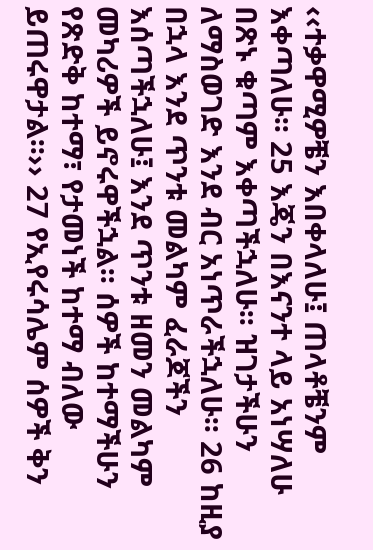‹‹ተቃዋሚዎቼን እበቀላለሁ፤ ጠላቶቼንም እቀጣለሁ፡፡ 25 እጄን በእናንተ ላይ አነሣለሁ በጽኑ ቁጣም እቀጣችኋለሁ፡፡ ዝገታችሁን ለማስወገድ እንደ ብር አነጥራችኋለሁ፡፡ 26 ከዚያ በኋላ እንደ ጥንቱ መልካም ፈራጆችን እሰጣችኋለሁ፤ እንደ ጥንቱ ዘመን መልካም መካሪዎች ይኖሩዋችኋል፡፡ ሰዎች ከተማችሁን የጽድቅ ከተማ፣ የታመነች ከተማ ብለው ይጠሩዋታል፡፡›› 27 የኢየሩሳሌም ሰዎች ቅን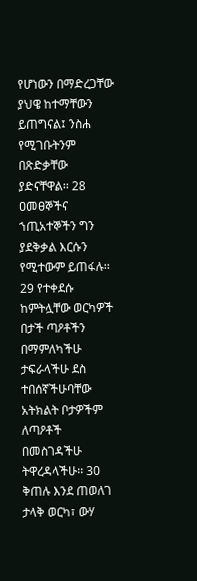የሆነውን በማድረጋቸው ያህዌ ከተማቸውን ይጠግናል፤ ንስሐ የሚገቡትንም በጽድቃቸው ያድናቸዋል፡፡ 28 ዐመፀኞችና ኀጢአተኞችን ግን ያደቅቃል እርሱን የሚተውም ይጠፋሉ፡፡ 29 የተቀደሱ ከምትሏቸው ወርካዎች በታች ጣዖቶችን በማምለካችሁ ታፍራላችሁ ደስ ተበሰኛችሁባቸው አትክልት ቦታዎችም ለጣዖቶች በመስገዳችሁ ትዋረዳላችሁ፡፡ 30 ቅጠሉ እንደ ጠወለገ ታላቅ ወርካ፣ ውሃ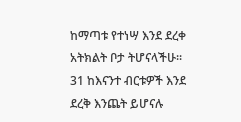ከማጣቱ የተነሣ እንደ ደረቀ አትክልት ቦታ ትሆናላችሁ፡፡ 31 ከእናንተ ብርቱዎች እንደ ደረቅ እንጨት ይሆናሉ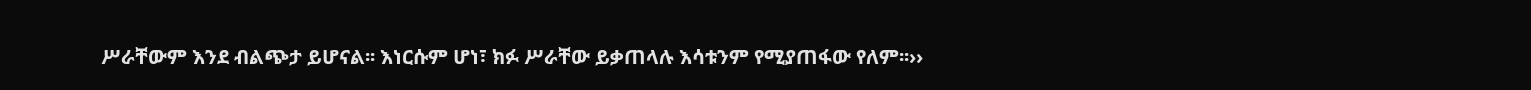ሥራቸውም እንደ ብልጭታ ይሆናል፡፡ እነርሱም ሆነ፣ ክፉ ሥራቸው ይቃጠላሉ እሳቱንም የሚያጠፋው የለም፡፡››